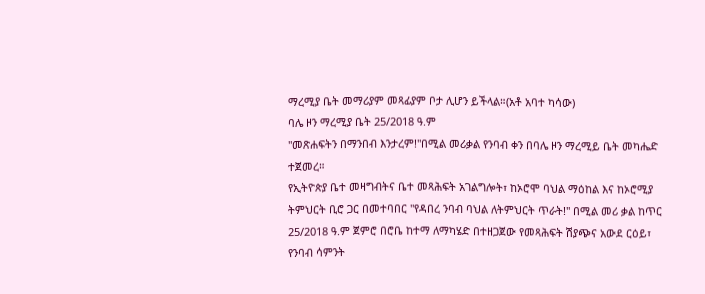ማረሚያ ቤት መማሪያም መጻፊያም ቦታ ሊሆን ይችላል።(አቶ አባተ ካሳው)
ባሌ ዞን ማረሚያ ቤት 25/2018 ዓ.ም
"መጽሐፍትን በማንበብ እንታረም!"በሚል መሪቃል የንባብ ቀን በባሌ ዞን ማረሚይ ቤት መካሔድ ተጀመረ።
የኢትዮጵያ ቤተ መዛግብትና ቤተ መጻሕፍት አገልግሎት፣ ከኦሮሞ ባህል ማዕከል እና ከኦሮሚያ ትምህርት ቢሮ ጋር በመተባበር "የዳበረ ንባብ ባህል ለትምህርት ጥራት!" በሚል መሪ ቃል ከጥር 25/2018 ዓ.ም ጀምሮ በሮቤ ከተማ ለማካሄድ በተዘጋጀው የመጻሕፍት ሽያጭና አውደ ርዕይ፣ የንባብ ሳምንት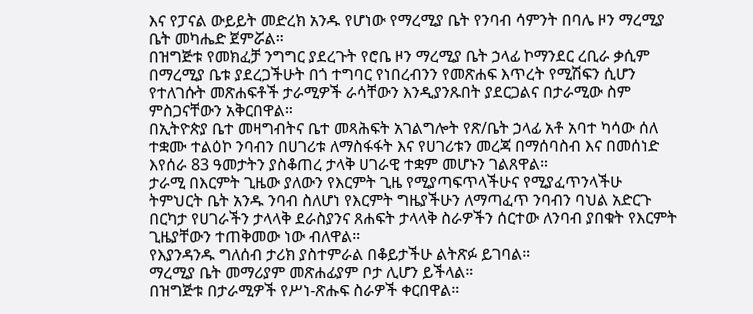እና የፓናል ውይይት መድረክ አንዱ የሆነው የማረሚያ ቤት የንባብ ሳምንት በባሌ ዞን ማረሚያ ቤት መካሔድ ጀምሯል።
በዝግጅቱ የመክፈቻ ንግግር ያደረጉት የሮቤ ዞን ማረሚያ ቤት ኃላፊ ኮማንደር ረቢራ ቃሲም በማረሚያ ቤቱ ያደረጋችሁት በጎ ተግባር የነበረብንን የመጽሐፍ እጥረት የሚሽፍን ሲሆን የተለገሱት መጽሐፍቶች ታራሚዎች ራሳቸውን እንዲያንጹበት ያደርጋልና በታራሚው ስም ምስጋናቸውን አቅርበዋል።
በኢትዮጵያ ቤተ መዛግብትና ቤተ መጻሕፍት አገልግሎት የጽ/ቤት ኃላፊ አቶ አባተ ካሳው ሰለ ተቋሙ ተልዕኮ ንባብን በሀገሪቱ ለማስፋፋት እና የሀገሪቱን መረጃ በማሰባስብ እና በመሰነድ እየሰራ 83 ዓመታትን ያስቆጠረ ታላቅ ሀገራዊ ተቋም መሆኑን ገልጸዋል።
ታራሚ በእርምት ጊዜው ያለውን የእርምት ጊዜ የሚያጣፍጥላችሁና የሚያፈጥንላችሁ ትምህርት ቤት አንዱ ንባብ ስለሆነ የእርምት ግዜያችሁን ለማጣፈጥ ንባብን ባህል አድርጉ በርካታ የሀገራችን ታላላቅ ደራስያንና ጸሐፍት ታላላቅ ስራዎችን ሰርተው ለንባብ ያበቁት የእርምት ጊዜያቸውን ተጠቅመው ነው ብለዋል።
የእያንዳንዱ ግለሰብ ታሪክ ያስተምራል በቆይታችሁ ልትጽፉ ይገባል።
ማረሚያ ቤት መማሪያም መጽሐፊያም ቦታ ሊሆን ይችላል።
በዝግጅቱ በታራሚዎች የሥነ-ጽሑፍ ስራዎች ቀርበዋል።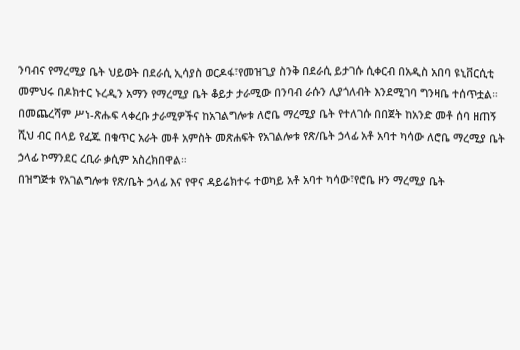ንባብና የማረሚያ ቤት ህይወት በደራሲ ኢሳያስ ወርዶፋ፣የመዝጊያ ስንቅ በደራሲ ይታገሱ ሲቀርብ በአዲስ አበባ ዩኒቨርሲቲ መምህሩ በዶክተር ኑረዲን አማን የማረሚያ ቤት ቆይታ ታራሚው በንባብ ራሱን ሊያጎለብት እንደሚገባ ግንዛቤ ተሰጥቷል።
በመጨረሻም ሥነ-ጽሑፍ ላቀረቡ ታራሚዎችና ከአገልግሎቱ ለሮቤ ማረሚያ ቤት የተለገሱ በበጀት ከአንድ መቶ ሰባ ዘጠኝ ሺህ ብር በላይ የፈጁ በቁጥር አራት መቶ አምስት መጽሐፍት የአገልሎቱ የጽ/ቤት ኃላፊ አቶ አባተ ካሳው ለሮቤ ማረሚያ ቤት ኃላፊ ኮማንደር ረቢራ ቃሲም አስረክበዋል።
በዝግጅቱ የአገልግሎቱ የጽ/ቤት ኃላፊ እና የዋና ዳይሬክተሩ ተወካይ አቶ አባተ ካሳው፣የሮቤ ዞን ማረሚያ ቤት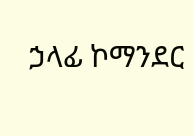ኃላፊ ኮማንደር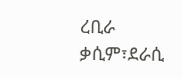ረቢራ ቃሲም፣ደራሲ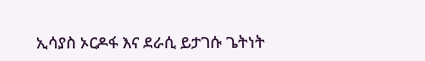ኢሳያስ ኦርዶፋ እና ደራሲ ይታገሱ ጌትነት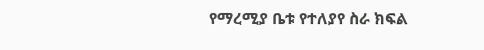የማረሚያ ቤቱ የተለያየ ስራ ክፍል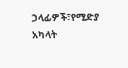ኃላፊዎች፣የሚድያ አካላት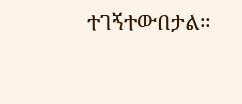ተገኝተውበታል።